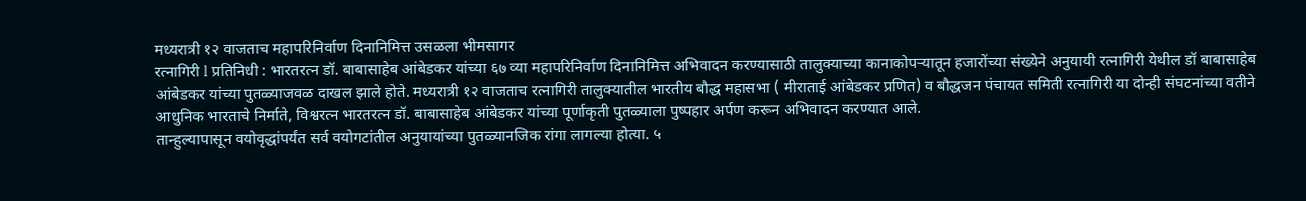मध्यरात्री १२ वाजताच महापरिनिर्वाण दिनानिमित्त उसळला भीमसागर
रत्नागिरी l प्रतिनिधी : भारतरत्न डॉ. बाबासाहेब आंबेडकर यांच्या ६७ व्या महापरिनिर्वाण दिनानिमित्त अभिवादन करण्यासाठी तालुक्याच्या कानाकोपऱ्यातून हजारोंच्या संख्येने अनुयायी रत्नागिरी येथील डॉ बाबासाहेब आंबेडकर यांच्या पुतळ्याजवळ दाखल झाले होते. मध्यरात्री १२ वाजताच रत्नागिरी तालुक्यातील भारतीय बौद्ध महासभा ( मीराताई आंबेडकर प्रणित) व बौद्धजन पंचायत समिती रत्नागिरी या दोन्ही संघटनांच्या वतीने आधुनिक भारताचे निर्माते, विश्वरत्न भारतरत्न डॉ. बाबासाहेब आंबेडकर यांच्या पूर्णाकृती पुतळ्याला पुष्पहार अर्पण करून अभिवादन करण्यात आले.
तान्हुल्यापासून वयोवृद्धांपर्यंत सर्व वयोगटांतील अनुयायांच्या पुतळ्यानजिक रांगा लागल्या होत्या. ५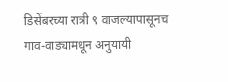डिसेंबरच्या रात्री ९ वाजल्यापासूनच गाव-वाड्यामधून अनुयायी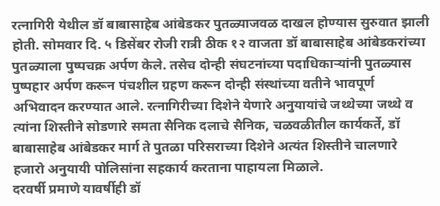रत्नागिरी येथील डॉ बाबासाहेब आंबेडकर पुतळ्याजवळ दाखल होण्यास सुरुवात झाली होती. सोमवार दि. ५ डिसेंबर रोजी रात्री ठीक १२ वाजता डॉ बाबासाहेब आंबेडकरांच्या पुतळ्याला पुष्पचक्र अर्पण केले. तसेच दोन्ही संघटनांच्या पदाधिकाऱ्यांनी पुतळ्यास पुष्पहार अर्पण करून पंचशील ग्रहण करून दोन्ही संस्थांच्या वतीने भावपूर्ण अभिवादन करण्यात आले. रत्नागिरीच्या दिशेने येणारे अनुयायांचे जथ्थेच्या जथ्थे व त्यांना शिस्तीने सोडणारे समता सैनिक दलाचे सैनिक, चळवळीतील कार्यकर्ते, डॉ बाबासाहेब आंबेडकर मार्ग ते पुतळा परिसराच्या दिशेने अत्यंत शिस्तीने चालणारे हजारो अनुयायी पोलिसांना सहकार्य करताना पाहायला मिळाले.
दरवर्षी प्रमाणे यावर्षीही डॉ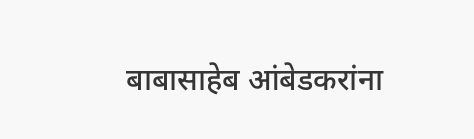बाबासाहेब आंबेडकरांना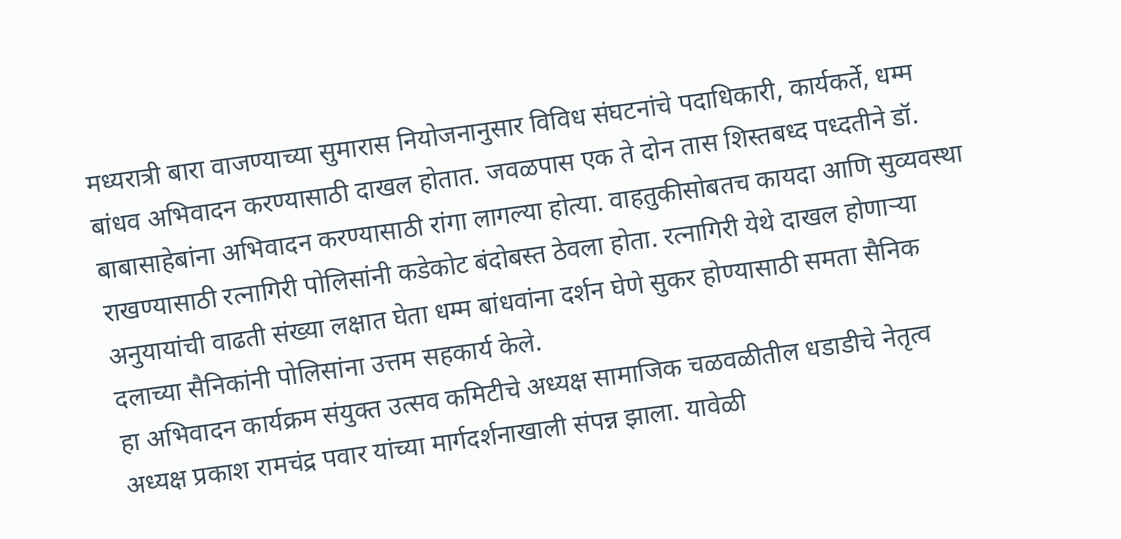मध्यरात्री बारा वाजण्याच्या सुमारास नियोजनानुसार विविध संघटनांचे पदाधिकारी, कार्यकर्ते, धम्म बांधव अभिवादन करण्यासाठी दाखल होतात. जवळपास एक ते दोन तास शिस्तबध्द पध्दतीने डॉ. बाबासाहेबांना अभिवादन करण्यासाठी रांगा लागल्या होत्या. वाहतुकीसोबतच कायदा आणि सुव्यवस्था राखण्यासाठी रत्नागिरी पोलिसांनी कडेकोट बंदोबस्त ठेवला होता. रत्नागिरी येथे दाखल होणाऱ्या अनुयायांची वाढती संख्या लक्षात घेता धम्म बांधवांना दर्शन घेणे सुकर होण्यासाठी समता सैनिक दलाच्या सैनिकांनी पोलिसांना उत्तम सहकार्य केले.
हा अभिवादन कार्यक्रम संयुक्त उत्सव कमिटीचे अध्यक्ष सामाजिक चळवळीतील धडाडीचे नेतृत्व अध्यक्ष प्रकाश रामचंद्र पवार यांच्या मार्गदर्शनाखाली संपन्न झाला. यावेळी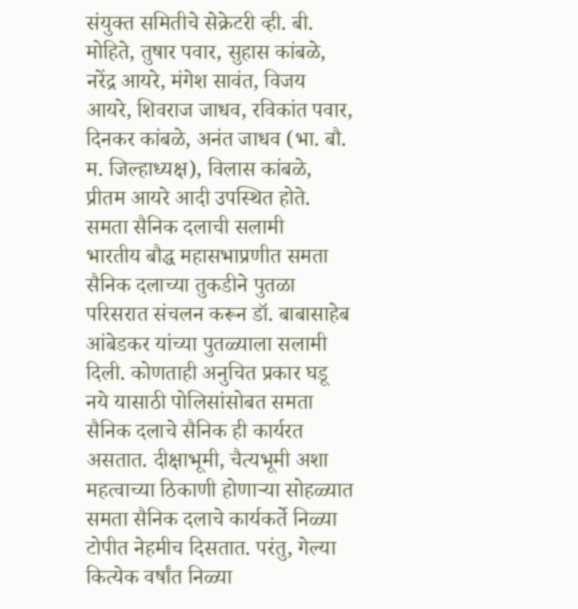संयुक्त समितीचे सेक्रेटरी व्ही. बी. मोहिते, तुषार पवार, सुहास कांबळे, नरेंद्र आयरे, मंगेश सावंत, विजय आयरे, शिवराज जाधव, रविकांत पवार, दिनकर कांबळे, अनंत जाधव (भा. बौ. म. जिल्हाध्यक्ष), विलास कांबळे, प्रीतम आयरे आदी उपस्थित होते.
समता सैनिक दलाची सलामी
भारतीय बौद्ध महासभाप्रणीत समता सैनिक दलाच्या तुकडीने पुतळा परिसरात संचलन करून डॉ. बाबासाहेब आंबेडकर यांच्या पुतळ्याला सलामी दिली. कोणताही अनुचित प्रकार घडू नये यासाठी पोलिसांसोबत समता सैनिक दलाचे सैनिक ही कार्यरत असतात. दीक्षाभूमी, चैत्यभूमी अशा महत्वाच्या ठिकाणी होणाऱ्या सोहळ्यात समता सैनिक दलाचे कार्यकर्ते निळ्या टोपीत नेहमीच दिसतात. परंतु, गेल्या कित्येक वर्षांत निळ्या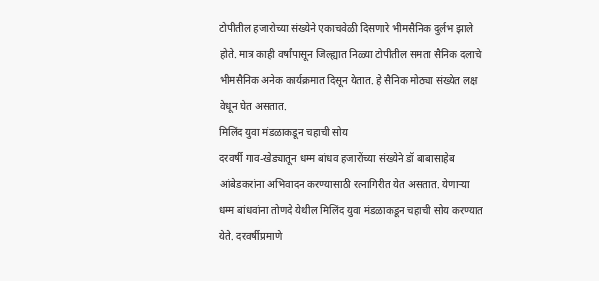टोपीतील हजारोच्या संख्येने एकाचवेळी दिसणारे भीमसैनिक दुर्लभ झाले होते. मात्र काही वर्षांपासून जिल्ह्यात निळ्या टोपीतील समता सैनिक दलाचे भीमसैनिक अनेक कार्यक्रमात दिसून येतात. हे सैनिक मोठ्या संख्येत लक्ष वेधून घेत असतात.
मिलिंद युवा मंडळाकडून चहाची सोय
दरवर्षी गाव-खेड्यातून धम्म बांधव हजारोंच्या संख्येने डॉ बाबासाहेब आंबेडकरांना अभिवादन करण्यासाठी रत्नागिरीत येत असतात. येणाऱ्या धम्म बांधवांना तोणदे येथील मिलिंद युवा मंडळाकडून चहाची सोय करण्यात येते. दरवर्षीप्रमाणे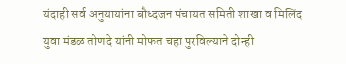यंदाही सर्व अनुयायांना बौध्दजन पंचायत समिती शाखा व मिलिंद युवा मंडळ तोणदे यांनी मोफत चहा पुरविल्याने दोन्ही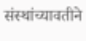संस्थांच्यावतीने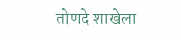तोणदे शाखेला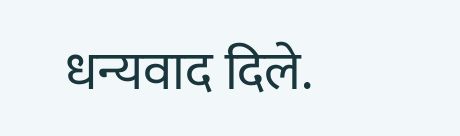धन्यवाद दिले.